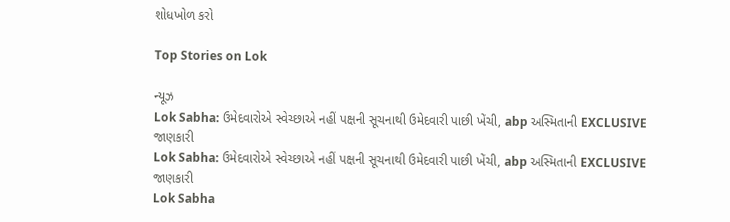શોધખોળ કરો

Top Stories on Lok

ન્યૂઝ
Lok Sabha: ઉમેદવારોએ સ્વેચ્છાએ નહીં પક્ષની સૂચનાથી ઉમેદવારી પાછી ખેંચી, abp અસ્મિતાની EXCLUSIVE જાણકારી
Lok Sabha: ઉમેદવારોએ સ્વેચ્છાએ નહીં પક્ષની સૂચનાથી ઉમેદવારી પાછી ખેંચી, abp અસ્મિતાની EXCLUSIVE જાણકારી
Lok Sabha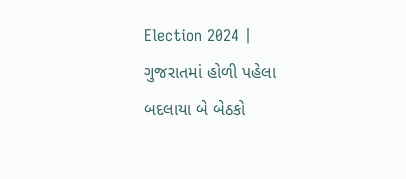Election 2024 | ગુજરાતમાં હોળી પહેલા બદલાયા બે બેઠકો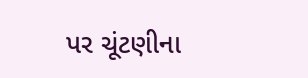પર ચૂંટણીના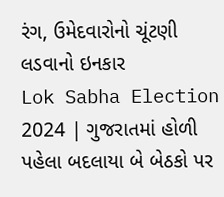રંગ, ઉમેદવારોનો ચૂંટણી લડવાનો ઇનકાર
Lok Sabha Election 2024 | ગુજરાતમાં હોળી પહેલા બદલાયા બે બેઠકો પર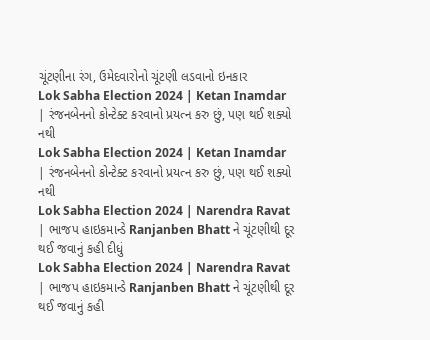ચૂંટણીના રંગ, ઉમેદવારોનો ચૂંટણી લડવાનો ઇનકાર
Lok Sabha Election 2024 | Ketan Inamdar | રંજનબેનનો કોન્ટેક્ટ કરવાનો પ્રયત્ન કરુ છું, પણ થઈ શક્યો નથી
Lok Sabha Election 2024 | Ketan Inamdar | રંજનબેનનો કોન્ટેક્ટ કરવાનો પ્રયત્ન કરુ છું, પણ થઈ શક્યો નથી
Lok Sabha Election 2024 | Narendra Ravat | ભાજપ હાઇકમાન્ડે Ranjanben Bhatt ને ચૂંટણીથી દૂર થઈ જવાનું કહી દીધું
Lok Sabha Election 2024 | Narendra Ravat | ભાજપ હાઇકમાન્ડે Ranjanben Bhatt ને ચૂંટણીથી દૂર થઈ જવાનું કહી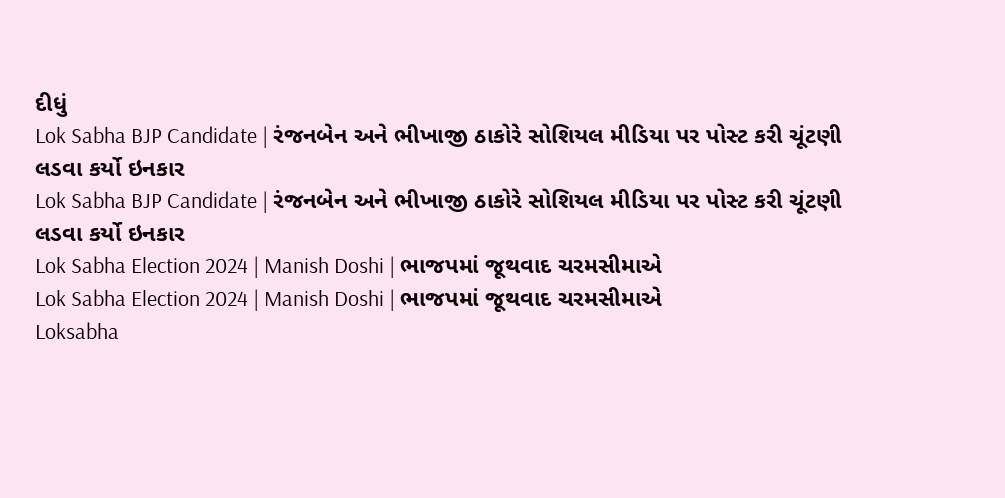દીધું
Lok Sabha BJP Candidate | રંજનબેન અને ભીખાજી ઠાકોરે સોશિયલ મીડિયા પર પોસ્ટ કરી ચૂંટણી લડવા કર્યો ઇનકાર
Lok Sabha BJP Candidate | રંજનબેન અને ભીખાજી ઠાકોરે સોશિયલ મીડિયા પર પોસ્ટ કરી ચૂંટણી લડવા કર્યો ઇનકાર
Lok Sabha Election 2024 | Manish Doshi | ભાજપમાં જૂથવાદ ચરમસીમાએ
Lok Sabha Election 2024 | Manish Doshi | ભાજપમાં જૂથવાદ ચરમસીમાએ
Loksabha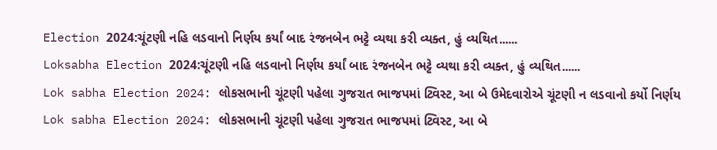Election 2024:ચૂંટણી નહિ લડવાનો નિર્ણય કર્યાં બાદ રંજનબેન ભટ્ટે વ્યથા કરી વ્યક્ત, હું વ્યથિત......
Loksabha Election 2024:ચૂંટણી નહિ લડવાનો નિર્ણય કર્યાં બાદ રંજનબેન ભટ્ટે વ્યથા કરી વ્યક્ત, હું વ્યથિત......
Lok sabha Election 2024: લોકસભાની ચૂંટણી પહેલા ગુજરાત ભાજપમાં ટ્વિસ્ટ, આ બે ઉમેદવારોએ ચૂંટણી ન લડવાનો કર્યો નિર્ણય
Lok sabha Election 2024: લોકસભાની ચૂંટણી પહેલા ગુજરાત ભાજપમાં ટ્વિસ્ટ, આ બે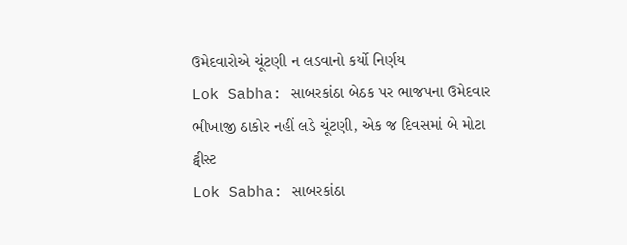ઉમેદવારોએ ચૂંટણી ન લડવાનો કર્યો નિર્ણય
Lok Sabha: સાબરકાંઠા બેઠક પર ભાજપના ઉમેદવાર ભીખાજી ઠાકોર નહીં લડે ચૂંટણી, એક જ દિવસમાં બે મોટા ટ્વીસ્ટ
Lok Sabha: સાબરકાંઠા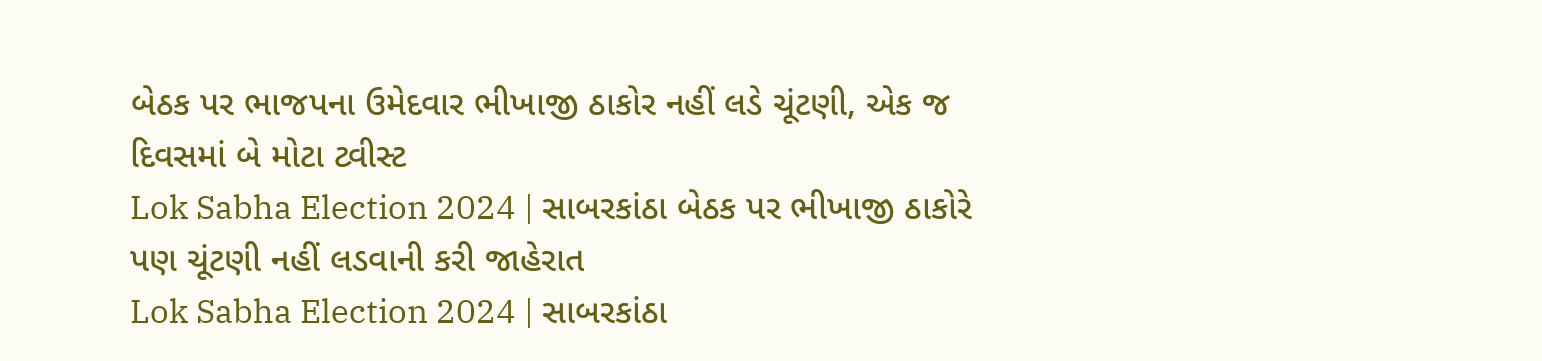બેઠક પર ભાજપના ઉમેદવાર ભીખાજી ઠાકોર નહીં લડે ચૂંટણી, એક જ દિવસમાં બે મોટા ટ્વીસ્ટ
Lok Sabha Election 2024 | સાબરકાંઠા બેઠક પર ભીખાજી ઠાકોરે પણ ચૂંટણી નહીં લડવાની કરી જાહેરાત
Lok Sabha Election 2024 | સાબરકાંઠા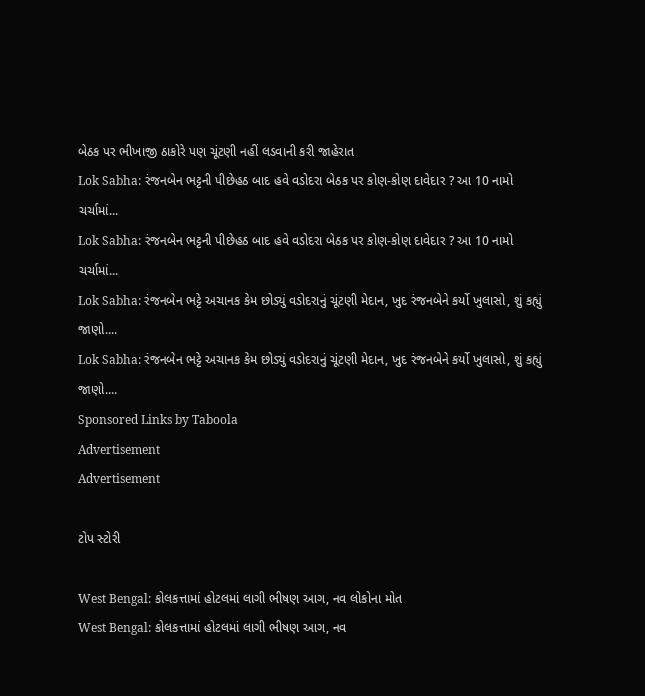બેઠક પર ભીખાજી ઠાકોરે પણ ચૂંટણી નહીં લડવાની કરી જાહેરાત
Lok Sabha: રંજનબેન ભટ્ટની પીછેહઠ બાદ હવે વડોદરા બેઠક પર કોણ-કોણ દાવેદાર ? આ 10 નામો ચર્ચામાં...
Lok Sabha: રંજનબેન ભટ્ટની પીછેહઠ બાદ હવે વડોદરા બેઠક પર કોણ-કોણ દાવેદાર ? આ 10 નામો ચર્ચામાં...
Lok Sabha: રંજનબેન ભટ્ટે અચાનક કેમ છોડ્યું વડોદરાનું ચૂંટણી મેદાન, ખુદ રંજનબેને કર્યો ખુલાસો, શું કહ્યું જાણો....
Lok Sabha: રંજનબેન ભટ્ટે અચાનક કેમ છોડ્યું વડોદરાનું ચૂંટણી મેદાન, ખુદ રંજનબેને કર્યો ખુલાસો, શું કહ્યું જાણો....
Sponsored Links by Taboola
Advertisement
Advertisement

ટોપ સ્ટોરી

West Bengal: કોલકત્તામાં હોટલમાં લાગી ભીષણ આગ, નવ લોકોના મોત
West Bengal: કોલકત્તામાં હોટલમાં લાગી ભીષણ આગ, નવ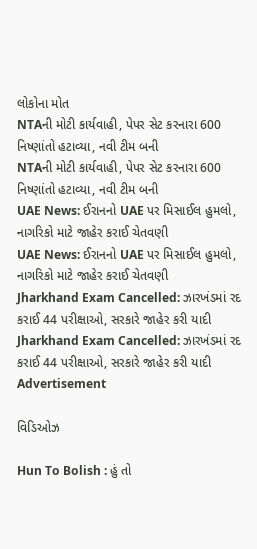લોકોના મોત
NTAની મોટી કાર્યવાહી, પેપર સેટ કરનારા 600 નિષ્ણાંતો હટાવ્યા, નવી ટીમ બની
NTAની મોટી કાર્યવાહી, પેપર સેટ કરનારા 600 નિષ્ણાંતો હટાવ્યા, નવી ટીમ બની
UAE News: ઈરાનનો UAE પર મિસાઈલ હુમલો, નાગરિકો માટે જાહેર કરાઈ ચેતવણી
UAE News: ઈરાનનો UAE પર મિસાઈલ હુમલો, નાગરિકો માટે જાહેર કરાઈ ચેતવણી
Jharkhand Exam Cancelled: ઝારખંડમાં રદ કરાઈ 44 પરીક્ષાઓ, સરકારે જાહેર કરી યાદી
Jharkhand Exam Cancelled: ઝારખંડમાં રદ કરાઈ 44 પરીક્ષાઓ, સરકારે જાહેર કરી યાદી
Advertisement

વિડિઓઝ

Hun To Bolish : હું તો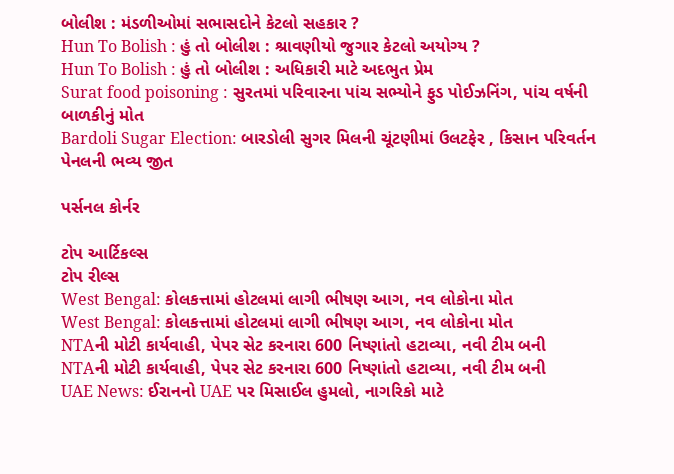બોલીશ : મંડળીઓમાં સભાસદોને કેટલો સહકાર ?
Hun To Bolish : હું તો બોલીશ : શ્રાવણીયો જુગાર કેટલો અયોગ્ય ?
Hun To Bolish : હું તો બોલીશ : અધિકારી માટે અદભુત પ્રેમ
Surat food poisoning : સુરતમાં પરિવારના પાંચ સભ્યોને ફુડ પોઈઝનિંગ, પાંચ વર્ષની બાળકીનું મોત
Bardoli Sugar Election: બારડોલી સુગર મિલની ચૂંટણીમાં ઉલટફેર , કિસાન પરિવર્તન પેનલની ભવ્ય જીત

પર્સનલ કોર્નર

ટોપ આર્ટિકલ્સ
ટોપ રીલ્સ
West Bengal: કોલકત્તામાં હોટલમાં લાગી ભીષણ આગ, નવ લોકોના મોત
West Bengal: કોલકત્તામાં હોટલમાં લાગી ભીષણ આગ, નવ લોકોના મોત
NTAની મોટી કાર્યવાહી, પેપર સેટ કરનારા 600 નિષ્ણાંતો હટાવ્યા, નવી ટીમ બની
NTAની મોટી કાર્યવાહી, પેપર સેટ કરનારા 600 નિષ્ણાંતો હટાવ્યા, નવી ટીમ બની
UAE News: ઈરાનનો UAE પર મિસાઈલ હુમલો, નાગરિકો માટે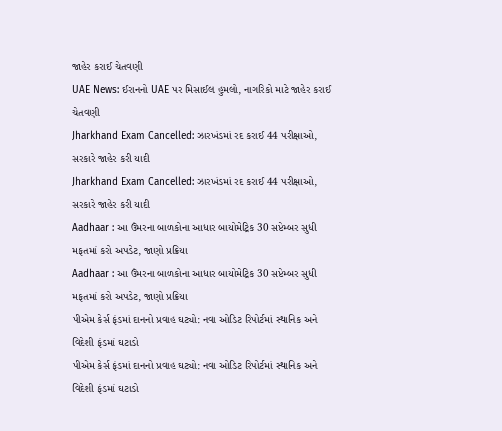જાહેર કરાઈ ચેતવણી
UAE News: ઈરાનનો UAE પર મિસાઈલ હુમલો, નાગરિકો માટે જાહેર કરાઈ ચેતવણી
Jharkhand Exam Cancelled: ઝારખંડમાં રદ કરાઈ 44 પરીક્ષાઓ, સરકારે જાહેર કરી યાદી
Jharkhand Exam Cancelled: ઝારખંડમાં રદ કરાઈ 44 પરીક્ષાઓ, સરકારે જાહેર કરી યાદી
Aadhaar : આ ઉંમરના બાળકોના આધાર બાયોમેટ્રિક 30 સપ્ટેમ્બર સુધી મફતમાં કરો અપડેટ, જાણો પ્રક્રિયા
Aadhaar : આ ઉંમરના બાળકોના આધાર બાયોમેટ્રિક 30 સપ્ટેમ્બર સુધી મફતમાં કરો અપડેટ, જાણો પ્રક્રિયા
પીએમ કેર્સ ફંડમાં દાનનો પ્રવાહ ઘટ્યો: નવા ઓડિટ રિપોર્ટમાં સ્થાનિક અને વિદેશી ફંડમાં ઘટાડો
પીએમ કેર્સ ફંડમાં દાનનો પ્રવાહ ઘટ્યો: નવા ઓડિટ રિપોર્ટમાં સ્થાનિક અને વિદેશી ફંડમાં ઘટાડો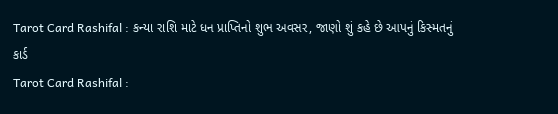Tarot Card Rashifal : કન્યા રાશિ માટે ધન પ્રાપ્તિનો શુભ અવસર, જાણો શું કહે છે આપનું કિસ્મતનું કાર્ડ
Tarot Card Rashifal :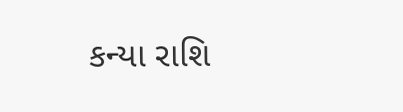કન્યા રાશિ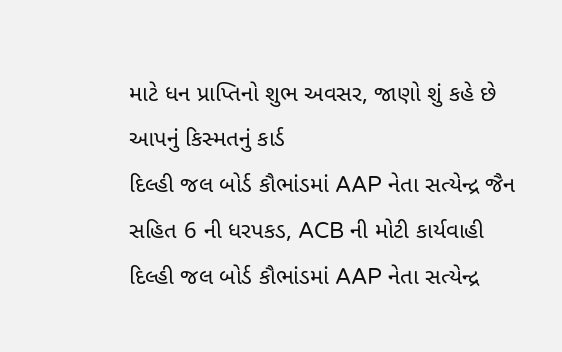માટે ધન પ્રાપ્તિનો શુભ અવસર, જાણો શું કહે છે આપનું કિસ્મતનું કાર્ડ
દિલ્હી જલ બોર્ડ કૌભાંડમાં AAP નેતા સત્યેન્દ્ર જૈન સહિત 6 ની ધરપકડ, ACB ની મોટી કાર્યવાહી
દિલ્હી જલ બોર્ડ કૌભાંડમાં AAP નેતા સત્યેન્દ્ર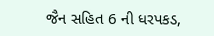જૈન સહિત 6 ની ધરપકડ,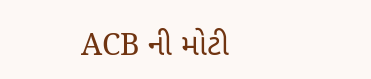ACB ની મોટી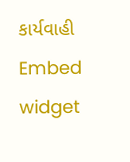કાર્યવાહી
Embed widget